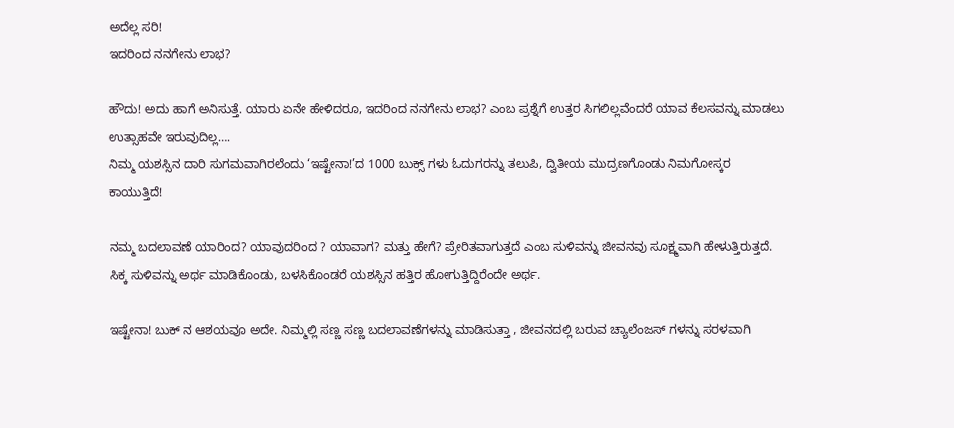ಅದೆಲ್ಲ ಸರಿ!
ಇದರಿಂದ ನನಗೇನು ಲಾಭ?

ಹೌದು! ಅದು ಹಾಗೆ ಅನಿಸುತ್ತೆ. ಯಾರು ಏನೇ ಹೇಳಿದರೂ, ಇದರಿಂದ ನನಗೇನು ಲಾಭ? ಎಂಬ ಪ್ರಶ್ನೆಗೆ ಉತ್ತರ ಸಿಗಲಿಲ್ಲವೆಂದರೆ ಯಾವ ಕೆಲಸವನ್ನು ಮಾಡಲು ಉತ್ಸಾಹವೇ ಇರುವುದಿಲ್ಲ….
ನಿಮ್ಮ ಯಶಸ್ಸಿನ ದಾರಿ ಸುಗಮವಾಗಿರಲೆಂದು ‘ಇಷ್ಟೇನಾ!’ದ 1000 ಬುಕ್ಸ್ ಗಳು ಓದುಗರನ್ನು ತಲುಪಿ, ದ್ವಿತೀಯ ಮುದ್ರಣಗೊಂಡು ನಿಮಗೋಸ್ಕರ ಕಾಯುತ್ತಿದೆ!

ನಮ್ಮ ಬದಲಾವಣೆ ಯಾರಿಂದ? ಯಾವುದರಿಂದ ? ಯಾವಾಗ? ಮತ್ತು ಹೇಗೆ? ಪ್ರೇರಿತವಾಗುತ್ತದೆ ಎಂಬ ಸುಳಿವನ್ನು ಜೀವನವು ಸೂಕ್ಷ್ಮವಾಗಿ ಹೇಳುತ್ತಿರುತ್ತದೆ. ಸಿಕ್ಕ ಸುಳಿವನ್ನು ಅರ್ಥ ಮಾಡಿಕೊಂಡು, ಬಳಸಿಕೊಂಡರೆ ಯಶಸ್ಸಿನ ಹತ್ತಿರ ಹೋಗುತ್ತಿದ್ದಿರೆಂದೇ ಅರ್ಥ.

ಇಷ್ಟೇನಾ! ಬುಕ್ ನ ಆಶಯವೂ ಅದೇ. ನಿಮ್ಮಲ್ಲಿ ಸಣ್ಣ ಸಣ್ಣ ಬದಲಾವಣೆಗಳನ್ನು ಮಾಡಿಸುತ್ತಾ , ಜೀವನದಲ್ಲಿ ಬರುವ ಚ್ಯಾಲೆಂಜಸ್ ಗಳನ್ನು ಸರಳವಾಗಿ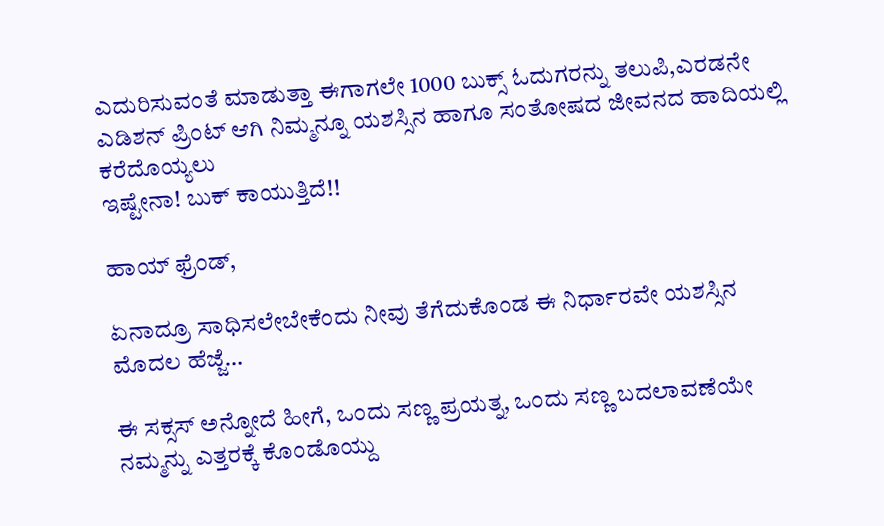ಎದುರಿಸುವಂತೆ ಮಾಡುತ್ತಾ ಈಗಾಗಲೇ 1000 ಬುಕ್ಸ್ ಓದುಗರನ್ನು ತಲುಪಿ,ಎರಡನೇ ಎಡಿಶನ್ ಪ್ರಿಂಟ್ ಆಗಿ ನಿಮ್ಮನ್ನೂ ಯಶಸ್ಸಿನ ಹಾಗೂ ಸಂತೋಷದ ಜೀವನದ ಹಾದಿಯಲ್ಲಿ ಕರೆದೊಯ್ಯಲು
ಇಷ್ಟೇನಾ! ಬುಕ್ ಕಾಯುತ್ತಿದೆ!!

ಹಾಯ್ ಫ್ರೆಂಡ್,

ಏನಾದ್ರೂ ಸಾಧಿಸಲೇಬೇಕೆಂದು ನೀವು ತೆಗೆದುಕೊಂಡ ಈ ನಿರ್ಧಾರವೇ ಯಶಸ್ಸಿನ ಮೊದಲ ಹೆಜ್ಜೆ…

ಈ ಸಕ್ಸಸ್ ಅನ್ನೋದೆ ಹೀಗೆ, ಒಂದು ಸಣ್ಣ ಪ್ರಯತ್ನ, ಒಂದು ಸಣ್ಣ ಬದಲಾವಣೆಯೇ ನಮ್ಮನ್ನು ಎತ್ತರಕ್ಕೆ ಕೊಂಡೊಯ್ದು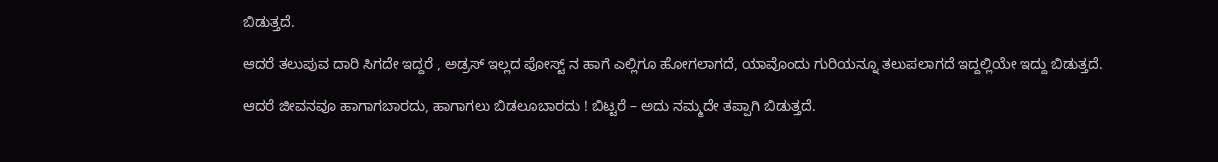ಬಿಡುತ್ತದೆ.

ಆದರೆ ತಲುಪುವ ದಾರಿ ಸಿಗದೇ ಇದ್ದರೆ , ಅಡ್ರಸ್ ಇಲ್ಲದ ಪೋಸ್ಟ್ ನ ಹಾಗೆ ಎಲ್ಲಿಗೂ ಹೋಗಲಾಗದೆ, ಯಾವೊಂದು ಗುರಿಯನ್ನೂ ತಲುಪಲಾಗದೆ ಇದ್ದಲ್ಲಿಯೇ ಇದ್ದು ಬಿಡುತ್ತದೆ.

ಆದರೆ ಜೀವನವೂ ಹಾಗಾಗಬಾರದು, ಹಾಗಾಗಲು ಬಿಡಲೂಬಾರದು ! ಬಿಟ್ಟರೆ – ಅದು ನಮ್ಮದೇ ತಪ್ಪಾಗಿ ಬಿಡುತ್ತದೆ.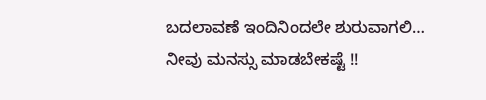ಬದಲಾವಣೆ ಇಂದಿನಿಂದಲೇ ಶುರುವಾಗಲಿ…
ನೀವು ಮನಸ್ಸು ಮಾಡಬೇಕಷ್ಟೆ !!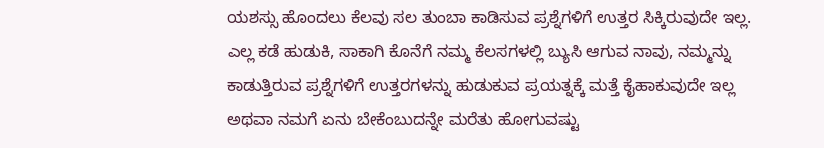ಯಶಸ್ಸು ಹೊಂದಲು ಕೆಲವು ಸಲ ತುಂಬಾ ಕಾಡಿಸುವ ಪ್ರಶ್ನೆಗಳಿಗೆ ಉತ್ತರ ಸಿಕ್ಕಿರುವುದೇ ಇಲ್ಲ. ಎಲ್ಲ ಕಡೆ ಹುಡುಕಿ, ಸಾಕಾಗಿ ಕೊನೆಗೆ ನಮ್ಮ ಕೆಲಸಗಳಲ್ಲಿ ಬ್ಯುಸಿ ಆಗುವ ನಾವು, ನಮ್ಮನ್ನು ಕಾಡುತ್ತಿರುವ ಪ್ರಶ್ನೆಗಳಿಗೆ ಉತ್ತರಗಳನ್ನು ಹುಡುಕುವ ಪ್ರಯತ್ನಕ್ಕೆ ಮತ್ತೆ ಕೈಹಾಕುವುದೇ ಇಲ್ಲ ಅಥವಾ ನಮಗೆ ಏನು ಬೇಕೆಂಬುದನ್ನೇ ಮರೆತು ಹೋಗುವಷ್ಟು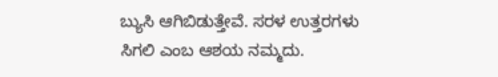ಬ್ಯುಸಿ ಆಗಿಬಿಡುತ್ತೇವೆ. ಸರಳ ಉತ್ತರಗಳು ಸಿಗಲಿ ಎಂಬ ಆಶಯ ನಮ್ಮದು.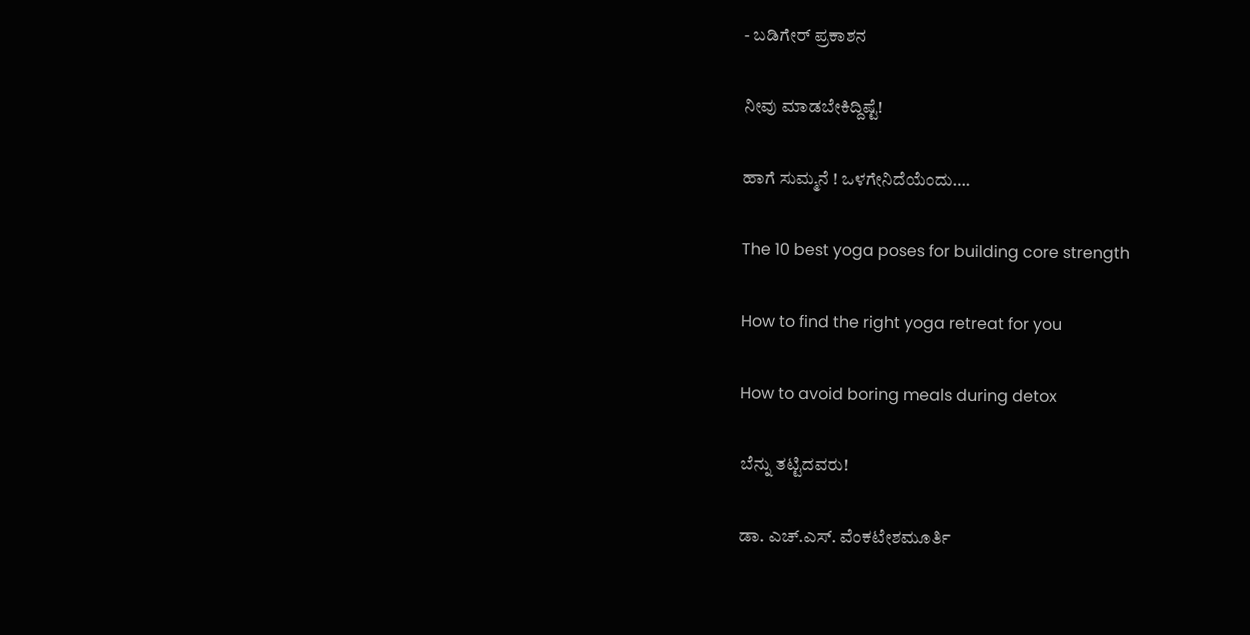- ಬಡಿಗೇರ್ ಪ್ರಕಾಶನ

ನೀವು ಮಾಡಬೇಕಿದ್ದಿಷ್ಟೆ!

ಹಾಗೆ ಸುಮ್ಮನೆ ! ಒಳಗೇನಿದೆಯೆಂದು….

The 10 best yoga poses for building core strength

How to find the right yoga retreat for you

How to avoid boring meals during detox

ಬೆನ್ನು ತಟ್ಟಿದವರು!

ಡಾ. ಎಚ್.ಎಸ್. ವೆಂಕಟೇಶಮೂರ್ತಿ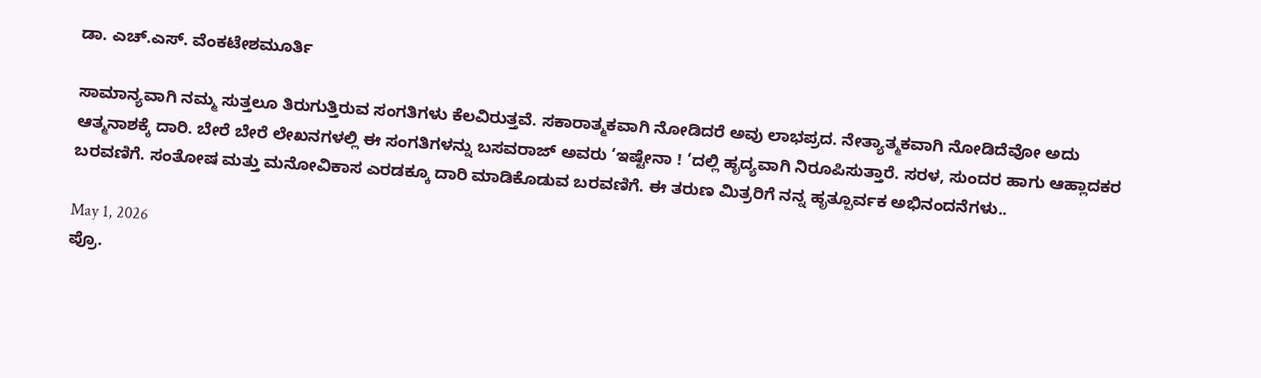ಡಾ. ಎಚ್.ಎಸ್. ವೆಂಕಟೇಶಮೂರ್ತಿ

ಸಾಮಾನ್ಯವಾಗಿ ನಮ್ಮ ಸುತ್ತಲೂ ತಿರುಗುತ್ತಿರುವ ಸಂಗತಿಗಳು ಕೆಲವಿರುತ್ತವೆ. ಸಕಾರಾತ್ಮಕವಾಗಿ ನೋಡಿದರೆ ಅವು ಲಾಭಪ್ರದ. ನೇತ್ಯಾತ್ಮಕವಾಗಿ ನೋಡಿದೆವೋ ಅದು ಆತ್ಮನಾಶಕ್ಕೆ ದಾರಿ. ಬೇರೆ ಬೇರೆ ಲೇಖನಗಳಲ್ಲಿ ಈ ಸಂಗತಿಗಳನ್ನು ಬಸವರಾಜ್ ಅವರು ‘ಇಷ್ಟೇನಾ ! ‘ದಲ್ಲಿ ಹೃದ್ಯವಾಗಿ ನಿರೂಪಿಸುತ್ತಾರೆ. ಸರಳ, ಸುಂದರ ಹಾಗು ಆಹ್ಲಾದಕರ ಬರವಣಿಗೆ. ಸಂತೋಷ ಮತ್ತು ಮನೋವಿಕಾಸ ಎರಡಕ್ಕೂ ದಾರಿ ಮಾಡಿಕೊಡುವ ಬರವಣಿಗೆ. ಈ ತರುಣ ಮಿತ್ರರಿಗೆ ನನ್ನ ಹೃತ್ಪೂರ್ವಕ ಅಭಿನಂದನೆಗಳು..

May 1, 2026
ಪ್ರೊ.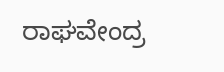ರಾಘವೇಂದ್ರ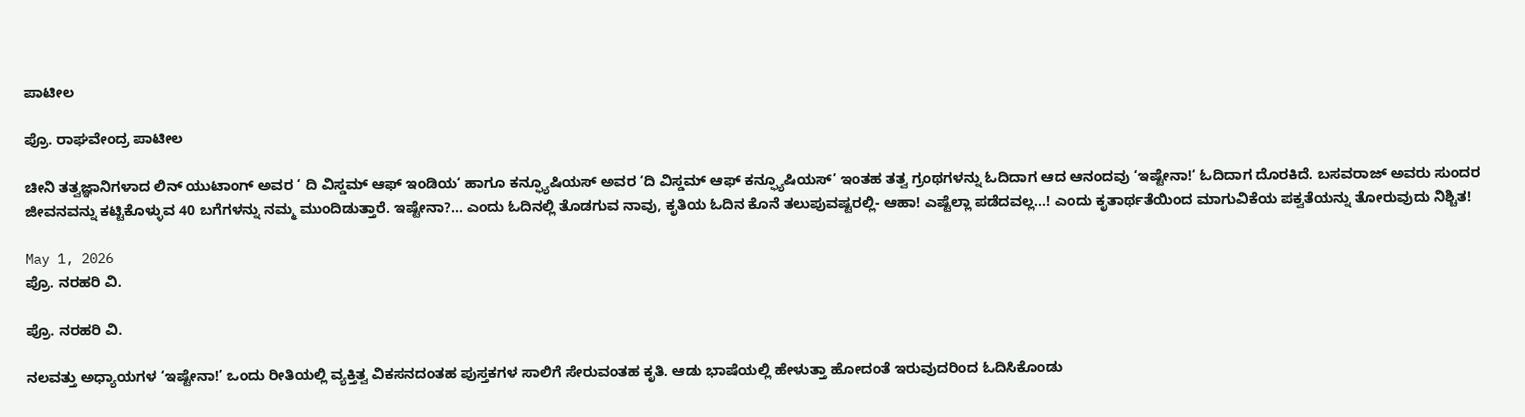ಪಾಟೀಲ

ಪ್ರೊ. ರಾಘವೇಂದ್ರ ಪಾಟೀಲ

ಚೀನಿ ತತ್ವಜ್ಞಾನಿಗಳಾದ ಲಿನ್ ಯುಟಾಂಗ್ ಅವರ ‘ ದಿ ವಿಸ್ಡಮ್ ಆಫ್ ಇಂಡಿಯ‘ ಹಾಗೂ ಕನ್ಫ್ಯೂಷಿಯಸ್ ಅವರ ‘ದಿ ವಿಸ್ಡಮ್ ಆಫ್ ಕನ್ಫ್ಯೂಷಿಯಸ್’ ಇಂತಹ ತತ್ವ ಗ್ರಂಥಗಳನ್ನು ಓದಿದಾಗ ಆದ ಆನಂದವು ‘ಇಷ್ಟೇನಾ!‘ ಓದಿದಾಗ ದೊರಕಿದೆ. ಬಸವರಾಜ್ ಅವರು ಸುಂದರ ಜೀವನವನ್ನು ಕಟ್ಟಿಕೊಳ್ಳುವ 40 ಬಗೆಗಳನ್ನು ನಮ್ಮ ಮುಂದಿಡುತ್ತಾರೆ. ಇಷ್ಟೇನಾ?… ಎಂದು ಓದಿನಲ್ಲಿ ತೊಡಗುವ ನಾವು, ಕೃತಿಯ ಓದಿನ ಕೊನೆ ತಲುಪುವಷ್ಟರಲ್ಲಿ- ಆಹಾ! ಎಷ್ಟೆಲ್ಲಾ ಪಡೆದವಲ್ಲ…! ಎಂದು ಕೃತಾರ್ಥತೆಯಿಂದ ಮಾಗುವಿಕೆಯ ಪಕ್ವತೆಯನ್ನು ತೋರುವುದು ನಿಶ್ಚಿತ!

May 1, 2026
ಪ್ರೊ. ನರಹರಿ ವಿ.

ಪ್ರೊ. ನರಹರಿ ವಿ.

ನಲವತ್ತು ಅಧ್ಯಾಯಗಳ ‘ಇಷ್ಟೇನಾ!’ ಒಂದು ರೀತಿಯಲ್ಲಿ ವ್ಯಕ್ತಿತ್ವ ವಿಕಸನದಂತಹ ಪುಸ್ತಕಗಳ ಸಾಲಿಗೆ ಸೇರುವಂತಹ ಕೃತಿ. ಆಡು ಭಾಷೆಯಲ್ಲಿ ಹೇಳುತ್ತಾ ಹೋದಂತೆ ಇರುವುದರಿಂದ ಓದಿಸಿಕೊಂಡು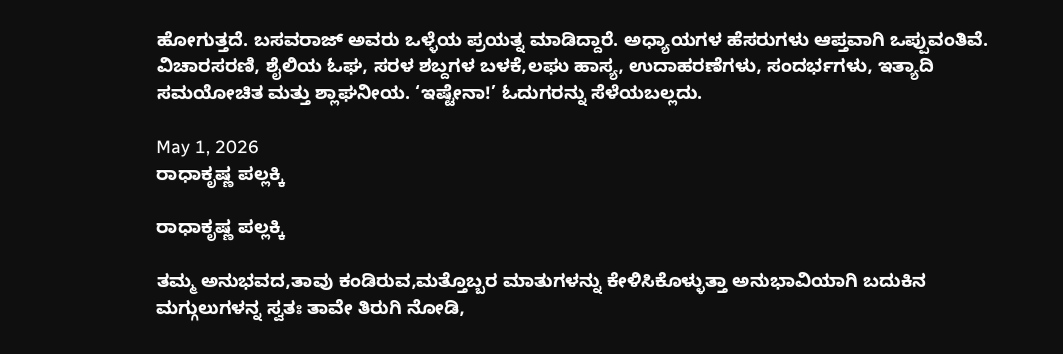ಹೋಗುತ್ತದೆ. ಬಸವರಾಜ್ ಅವರು ಒಳ್ಳೆಯ ಪ್ರಯತ್ನ ಮಾಡಿದ್ದಾರೆ. ಅಧ್ಯಾಯಗಳ ಹೆಸರುಗಳು ಆಪ್ತವಾಗಿ ಒಪ್ಪುವಂತಿವೆ. ವಿಚಾರಸರಣಿ, ಶೈಲಿಯ ಓಘ, ಸರಳ ಶಬ್ದಗಳ ಬಳಕೆ,ಲಘು ಹಾಸ್ಯ, ಉದಾಹರಣೆಗಳು, ಸಂದರ್ಭಗಳು, ಇತ್ಯಾದಿ ಸಮಯೋಚಿತ ಮತ್ತು ಶ್ಲಾಘನೀಯ. ‘ಇಷ್ಟೇನಾ!’ ಓದುಗರನ್ನು ಸೆಳೆಯಬಲ್ಲದು.

May 1, 2026
ರಾಧಾಕೃಷ್ಣ ಪಲ್ಲಕ್ಕಿ

ರಾಧಾಕೃಷ್ಣ ಪಲ್ಲಕ್ಕಿ

ತಮ್ಮ ಅನುಭವದ,ತಾವು ಕಂಡಿರುವ,ಮತ್ತೊಬ್ಬರ ಮಾತುಗಳನ್ನು ಕೇಳಿಸಿಕೊಳ್ಳುತ್ತಾ ಅನುಭಾವಿಯಾಗಿ ಬದುಕಿನ ಮಗ್ಗುಲುಗಳನ್ನ ಸ್ವತಃ ತಾವೇ ತಿರುಗಿ ನೋಡಿ,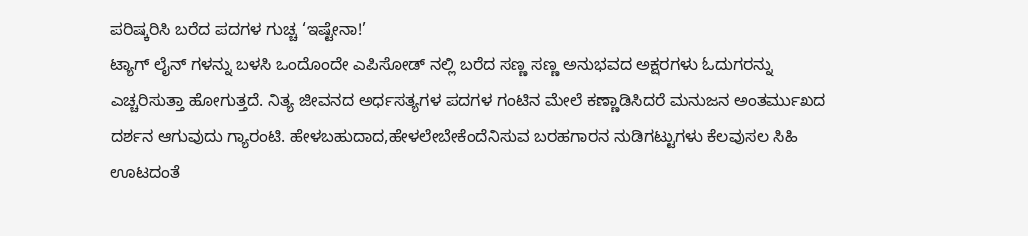ಪರಿಷ್ಕರಿಸಿ ಬರೆದ ಪದಗಳ ಗುಚ್ಚ ‘ಇಷ್ಟೇನಾ!’
ಟ್ಯಾಗ್ ಲೈನ್ ಗಳನ್ನು ಬಳಸಿ ಒಂದೊಂದೇ ಎಪಿಸೋಡ್ ನಲ್ಲಿ ಬರೆದ ಸಣ್ಣ ಸಣ್ಣ ಅನುಭವದ ಅಕ್ಷರಗಳು ಓದುಗರನ್ನು ಎಚ್ಚರಿಸುತ್ತಾ ಹೋಗುತ್ತದೆ. ನಿತ್ಯ ಜೀವನದ ಅರ್ಧಸತ್ಯಗಳ ಪದಗಳ ಗಂಟಿನ ಮೇಲೆ ಕಣ್ಣಾಡಿಸಿದರೆ ಮನುಜನ ಅಂತರ್ಮುಖದ ದರ್ಶನ ಆಗುವುದು ಗ್ಯಾರಂಟಿ. ಹೇಳಬಹುದಾದ,ಹೇಳಲೇಬೇಕೆಂದೆನಿಸುವ ಬರಹಗಾರನ ನುಡಿಗಟ್ಟುಗಳು ಕೆಲವುಸಲ ಸಿಹಿ ಊಟದಂತೆ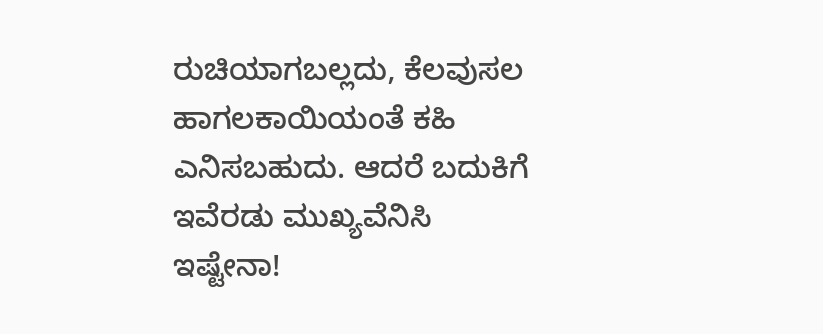ರುಚಿಯಾಗಬಲ್ಲದು, ಕೆಲವುಸಲ ಹಾಗಲಕಾಯಿಯಂತೆ ಕಹಿ ಎನಿಸಬಹುದು. ಆದರೆ ಬದುಕಿಗೆ ಇವೆರಡು ಮುಖ್ಯವೆನಿಸಿ ಇಷ್ಟೇನಾ!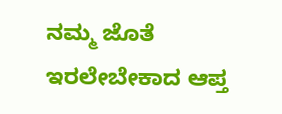ನಮ್ಮ ಜೊತೆ ಇರಲೇಬೇಕಾದ ಆಪ್ತ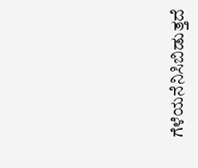ಗೆಳೆಯನೆನಿಸಿಬಿಡುತ್ತದೆ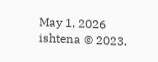May 1, 2026
ishtena © 2023.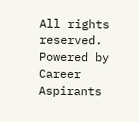All rights reserved. Powered by Career Aspirants